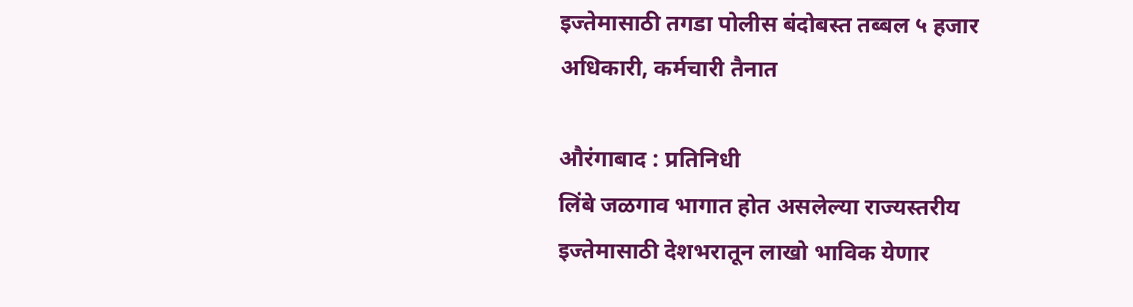इज्तेमासाठी तगडा पोलीस बंदोबस्त तब्बल ५ हजार अधिकारी, कर्मचारी तैनात

औरंगाबाद : प्रतिनिधी
लिंबे जळगाव भागात होत असलेल्या राज्यस्तरीय इज्तेमासाठी देशभरातून लाखो भाविक येणार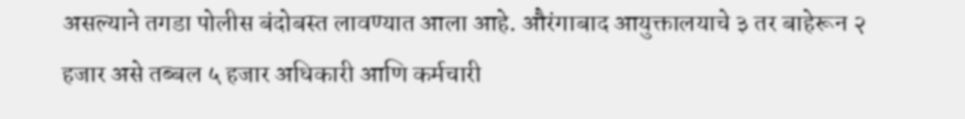असल्याने तगडा पोलीस बंदोबस्त लावण्यात आला आहे. औरंगाबाद आयुक्तालयाचे ३ तर बाहेरून २ हजार असे तब्बल ५ हजार अधिकारी आणि कर्मचारी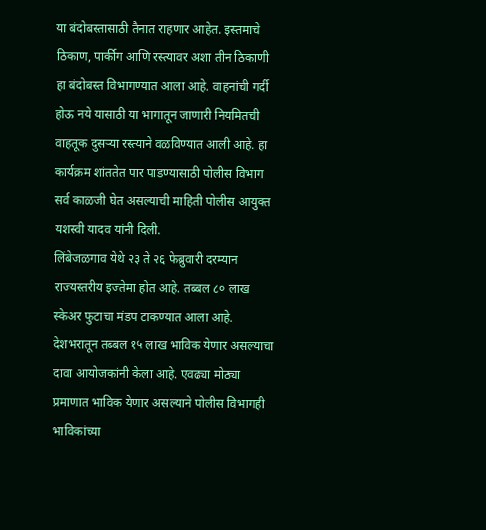या बंदोबस्तासाठी तैनात राहणार आहेत. इस्तमाचे ठिकाण, पार्कीग आणि रस्त्यावर अशा तीन ठिकाणी हा बंदोबस्त विभागण्यात आला आहे. वाहनांची गर्दी होऊ नये यासाठी या भागातून जाणारी नियमितची वाहतूक दुसऱ्या रस्त्याने वळविण्यात आली आहे. हा कार्यक्रम शांततेत पार पाडण्यासाठी पोलीस विभाग सर्व काळजी घेत असल्याची माहिती पोलीस आयुक्त यशस्वी यादव यांनी दिली.
लिंबेजळगाव येथे २३ ते २६ फेब्रुवारी दरम्यान राज्यस्तरीय इज्तेमा होत आहे. तब्बल ८० लाख स्केअर फुटाचा मंडप टाकण्यात आला आहे. देशभरातून तब्बल १५ लाख भाविक येणार असल्याचा दावा आयोजकांनी केला आहे. एवढ्या मोठ्या प्रमाणात भाविक येणार असल्याने पोलीस विभागही भाविकांच्या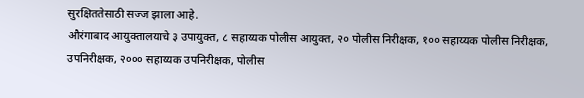सुरक्षिततेसाठी सज्ज झाला आहे.
औरंगाबाद आयुक्तालयाचे ३ उपायुक्त, ८ सहाय्यक पोलीस आयुक्त, २० पोलीस निरीक्षक, १०० सहाय्यक पोलीस निरीक्षक, उपनिरीक्षक, २००० सहाय्यक उपनिरीक्षक, पोलीस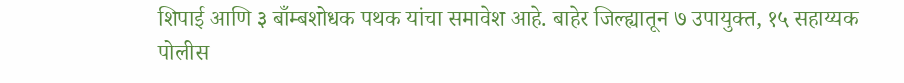शिपाई आणि ३ बाँम्बशोधक पथक यांचा समावेश आहे. बाहेर जिल्ह्यातून ७ उपायुक्त, १५ सहाय्यक पोलीस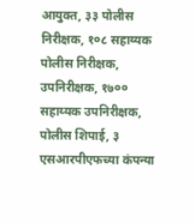आयुक्त, ३३ पोलीस निरीक्षक, १०८ सहाय्यक पोलीस निरीक्षक, उपनिरीक्षक, १७०० सहाय्यक उपनिरीक्षक, पोलीस शिपाई, ३ एसआरपीएफच्या कंपन्या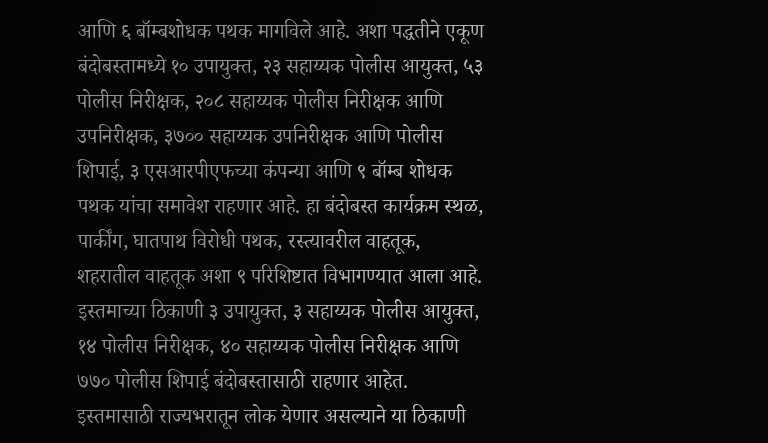आणि ६ बॉम्बशोधक पथक मागविले आहे. अशा पद्धतीने एकूण बंदोबस्तामध्ये १० उपायुक्त, २३ सहाय्यक पोलीस आयुक्त, ५३ पोलीस निरीक्षक, २०८ सहाय्यक पोलीस निरीक्षक आणि उपनिरीक्षक, ३७०० सहाय्यक उपनिरीक्षक आणि पोलीस शिपाई, ३ एसआरपीएफच्या कंपन्या आणि ९ बॉम्ब शोधक पथक यांचा समावेश राहणार आहे. हा बंदोबस्त कार्यक्रम स्थळ, पार्कींग, घातपाथ विरोधी पथक, रस्त्यावरील वाहतूक, शहरातील वाहतूक अशा ९ परिशिष्टात विभागण्यात आला आहे.
इस्तमाच्या ठिकाणी ३ उपायुक्त, ३ सहाय्यक पोलीस आयुक्त, १४ पोलीस निरीक्षक, ४० सहाय्यक पोलीस निरीक्षक आणि ७७० पोलीस शिपाई बंदोबस्तासाठी राहणार आहेत.
इस्तमासाठी राज्यभरातून लोक येणार असल्याने या ठिकाणी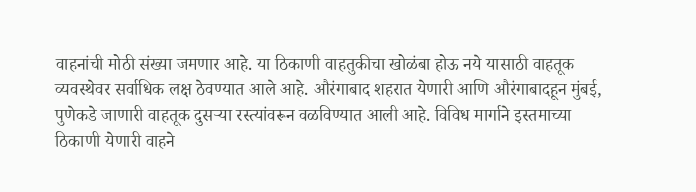वाहनांची मोठी संख्या जमणार आहे. या ठिकाणी वाहतुकीचा खोळंबा होऊ नये यासाठी वाहतूक व्यवस्थेवर सर्वाधिक लक्ष ठेवण्यात आले आहे. औरंगाबाद शहरात येणारी आणि औरंगाबादहून मुंबई, पुणेकडे जाणारी वाहतूक दुसऱ्या रस्त्यांवरून वळविण्यात आली आहे. विविध मार्गाने इस्तमाच्या ठिकाणी येणारी वाहने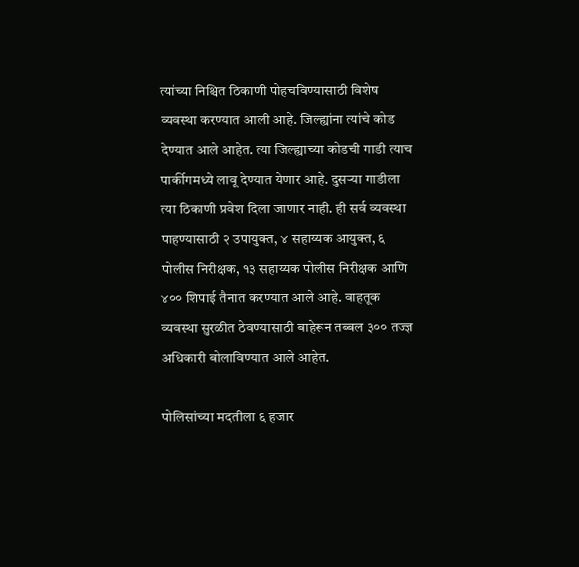त्यांच्या निश्चित ठिकाणी पोहचविण्यासाठी विशेष व्यवस्था करण्यात आली आहे. जिल्ह्यांना त्यांचे कोड देण्यात आले आहेत. त्या जिल्ह्याच्या कोडची गाडी त्याच पार्कीगमध्ये लावू देण्यात येणार आहे. दुसऱ्या गाडीला त्या ठिकाणी प्रवेश दिला जाणार नाही. ही सर्व व्यवस्था पाहण्यासाठी २ उपायुक्त, ४ सहाय्यक आयुक्त, ६ पोलीस निरीक्षक, १३ सहाय्यक पोलीस निरीक्षक आणि ४०० शिपाई तैनात करण्यात आले आहे. वाहतूक व्यवस्था सुरळीत ठेवण्यासाठी बाहेरून तब्बल ३०० तज्ज्ञ अधिकारी बोलाविण्यात आले आहेत.

पोलिसांच्या मदतीला ६ हजार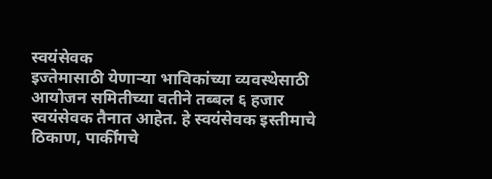स्वयंसेवक
इज्तेमासाठी येणाऱ्या भाविकांच्या व्यवस्थेसाठी आयोजन समितीच्या वतीने तब्बल ६ हजार स्वयंसेवक तैनात आहेत. हे स्वयंसेवक इस्तीमाचे ठिकाण, पार्कींगचे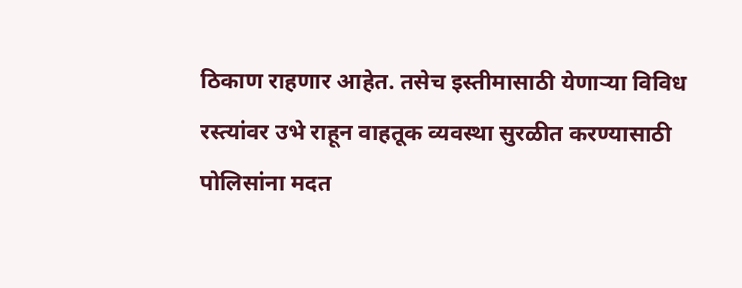ठिकाण राहणार आहेत. तसेच इस्तीमासाठी येणाऱ्या विविध रस्त्यांवर उभे राहून वाहतूक व्यवस्था सुरळीत करण्यासाठी पोलिसांना मदत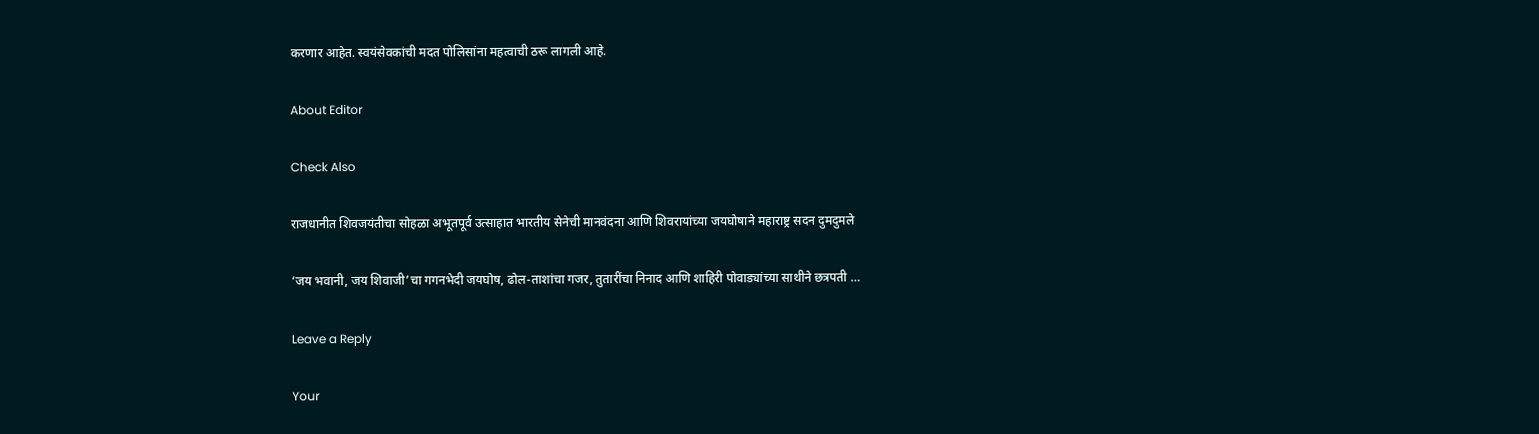करणार आहेत. स्वयंसेवकांची मदत पोलिसांना महत्वाची ठरू लागली आहे.

About Editor

Check Also

राजधानीत शिवजयंतीचा सोहळा अभूतपूर्व उत्साहात भारतीय सेनेची मानवंदना आणि शिवरायांच्या जयघोषाने महाराष्ट्र सदन दुमदुमले

‘जय भवानी, जय शिवाजी’चा गगनभेदी जयघोष, ढोल-ताशांचा गजर, तुतारींचा निनाद आणि शाहिरी पोवाड्यांच्या साथीने छत्रपती …

Leave a Reply

Your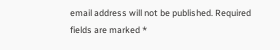email address will not be published. Required fields are marked *